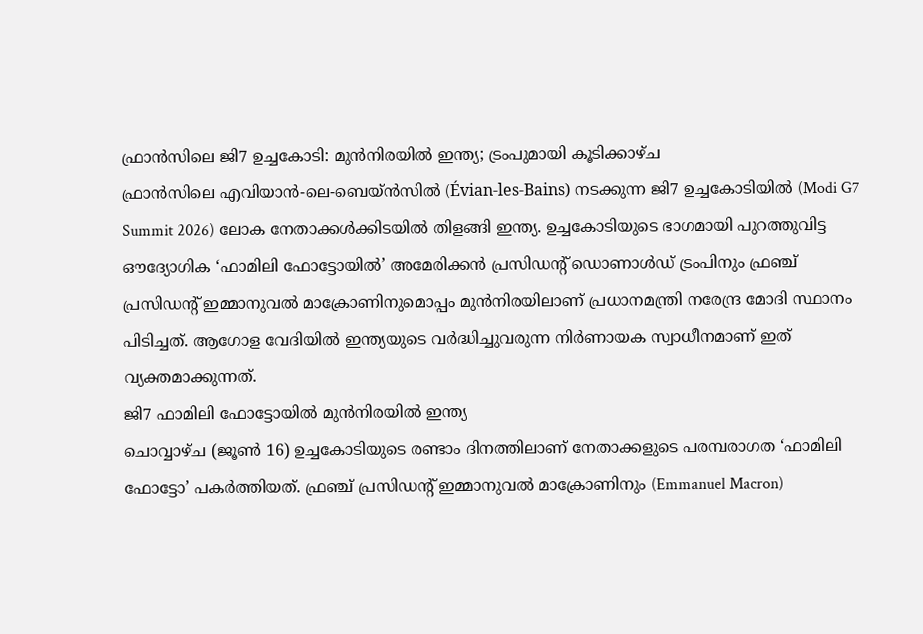ഫ്രാൻസിലെ ജി7 ഉച്ചകോടി: മുൻനിരയിൽ ഇന്ത്യ; ട്രംപുമായി കൂടിക്കാഴ്ച
ഫ്രാൻസിലെ എവിയാൻ-ലെ-ബെയ്ൻസിൽ (Évian-les-Bains) നടക്കുന്ന ജി7 ഉച്ചകോടിയിൽ (Modi G7 Summit 2026) ലോക നേതാക്കൾക്കിടയിൽ തിളങ്ങി ഇന്ത്യ. ഉച്ചകോടിയുടെ ഭാഗമായി പുറത്തുവിട്ട ഔദ്യോഗിക ‘ഫാമിലി ഫോട്ടോയിൽ’ അമേരിക്കൻ പ്രസിഡന്റ് ഡൊണാൾഡ് ട്രംപിനും ഫ്രഞ്ച് പ്രസിഡന്റ് ഇമ്മാനുവൽ മാക്രോണിനുമൊപ്പം മുൻനിരയിലാണ് പ്രധാനമന്ത്രി നരേന്ദ്ര മോദി സ്ഥാനം പിടിച്ചത്. ആഗോള വേദിയിൽ ഇന്ത്യയുടെ വർദ്ധിച്ചുവരുന്ന നിർണായക സ്വാധീനമാണ് ഇത് വ്യക്തമാക്കുന്നത്.
ജി7 ഫാമിലി ഫോട്ടോയിൽ മുൻനിരയിൽ ഇന്ത്യ
ചൊവ്വാഴ്ച (ജൂൺ 16) ഉച്ചകോടിയുടെ രണ്ടാം ദിനത്തിലാണ് നേതാക്കളുടെ പരമ്പരാഗത ‘ഫാമിലി ഫോട്ടോ’ പകർത്തിയത്. ഫ്രഞ്ച് പ്രസിഡൻ്റ് ഇമ്മാനുവൽ മാക്രോണിനും (Emmanuel Macron)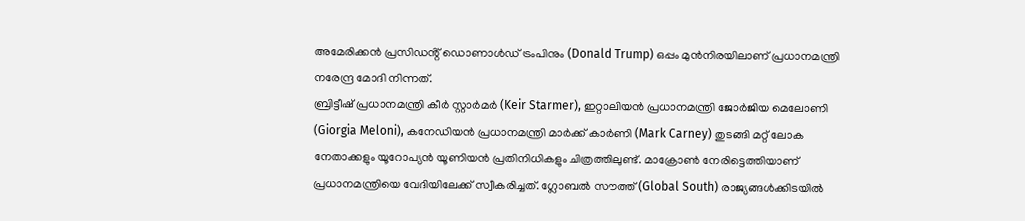അമേരിക്കൻ പ്രസിഡൻ്റ് ഡൊണാൾഡ് ട്രംപിനും (Donald Trump) ഒപ്പം മുൻനിരയിലാണ് പ്രധാനമന്ത്രി നരേന്ദ്ര മോദി നിന്നത്.
ബ്രിട്ടീഷ് പ്രധാനമന്ത്രി കീർ സ്റ്റാർമർ (Keir Starmer), ഇറ്റാലിയൻ പ്രധാനമന്ത്രി ജോർജിയ മെലോണി (Giorgia Meloni), കനേഡിയൻ പ്രധാനമന്ത്രി മാർക്ക് കാർണി (Mark Carney) തുടങ്ങി മറ്റ് ലോക നേതാക്കളും യൂറോപ്യൻ യൂണിയൻ പ്രതിനിധികളും ചിത്രത്തിലുണ്ട്. മാക്രോൺ നേരിട്ടെത്തിയാണ് പ്രധാനമന്ത്രിയെ വേദിയിലേക്ക് സ്വീകരിച്ചത്. ഗ്ലോബൽ സൗത്ത് (Global South) രാജ്യങ്ങൾക്കിടയിൽ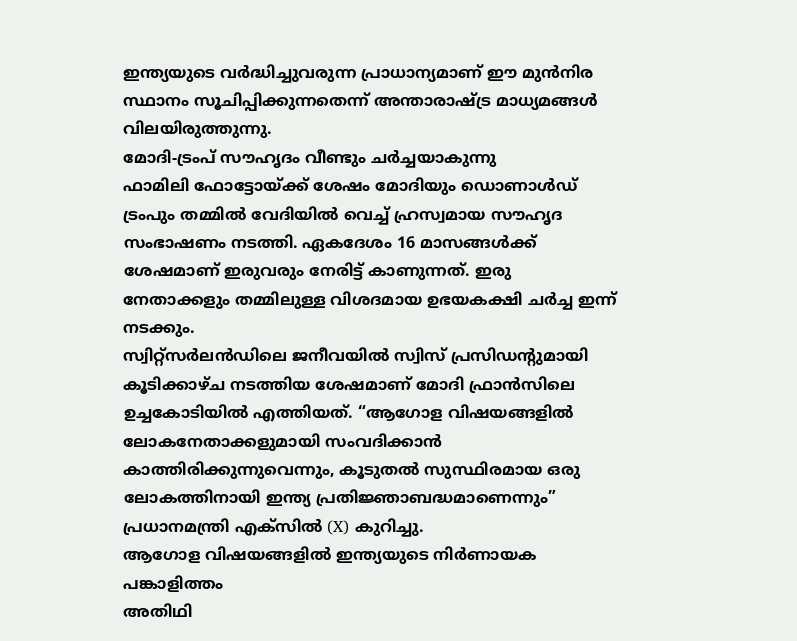ഇന്ത്യയുടെ വർദ്ധിച്ചുവരുന്ന പ്രാധാന്യമാണ് ഈ മുൻനിര സ്ഥാനം സൂചിപ്പിക്കുന്നതെന്ന് അന്താരാഷ്ട്ര മാധ്യമങ്ങൾ വിലയിരുത്തുന്നു.
മോദി-ട്രംപ് സൗഹൃദം വീണ്ടും ചർച്ചയാകുന്നു
ഫാമിലി ഫോട്ടോയ്ക്ക് ശേഷം മോദിയും ഡൊണാൾഡ് ട്രംപും തമ്മിൽ വേദിയിൽ വെച്ച് ഹ്രസ്വമായ സൗഹൃദ സംഭാഷണം നടത്തി. ഏകദേശം 16 മാസങ്ങൾക്ക് ശേഷമാണ് ഇരുവരും നേരിട്ട് കാണുന്നത്. ഇരു നേതാക്കളും തമ്മിലുള്ള വിശദമായ ഉഭയകക്ഷി ചർച്ച ഇന്ന് നടക്കും.
സ്വിറ്റ്സർലൻഡിലെ ജനീവയിൽ സ്വിസ് പ്രസിഡൻ്റുമായി കൂടിക്കാഴ്ച നടത്തിയ ശേഷമാണ് മോദി ഫ്രാൻസിലെ ഉച്ചകോടിയിൽ എത്തിയത്. “ആഗോള വിഷയങ്ങളിൽ ലോകനേതാക്കളുമായി സംവദിക്കാൻ കാത്തിരിക്കുന്നുവെന്നും, കൂടുതൽ സുസ്ഥിരമായ ഒരു ലോകത്തിനായി ഇന്ത്യ പ്രതിജ്ഞാബദ്ധമാണെന്നും” പ്രധാനമന്ത്രി എക്സിൽ (X) കുറിച്ചു.
ആഗോള വിഷയങ്ങളിൽ ഇന്ത്യയുടെ നിർണായക പങ്കാളിത്തം
അതിഥി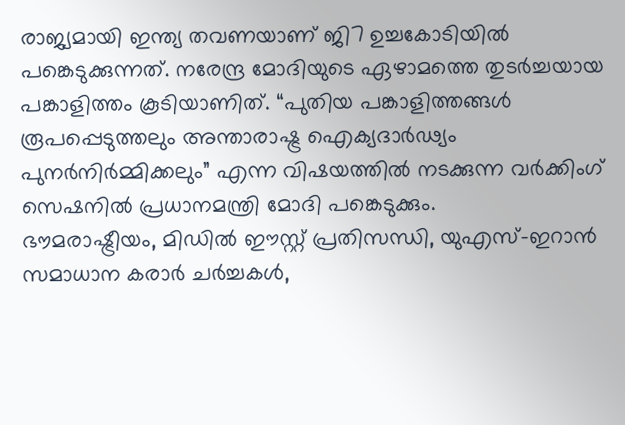രാജ്യമായി ഇന്ത്യ തവണയാണ് ജി7 ഉച്ചകോടിയിൽ പങ്കെടുക്കുന്നത്. നരേന്ദ്ര മോദിയുടെ ഏഴാമത്തെ തുടർച്ചയായ പങ്കാളിത്തം കൂടിയാണിത്. “പുതിയ പങ്കാളിത്തങ്ങൾ രൂപപ്പെടുത്തലും അന്താരാഷ്ട്ര ഐക്യദാർഢ്യം പുനർനിർമ്മിക്കലും” എന്ന വിഷയത്തിൽ നടക്കുന്ന വർക്കിംഗ് സെഷനിൽ പ്രധാനമന്ത്രി മോദി പങ്കെടുക്കും.
ഭൗമരാഷ്ട്രീയം, മിഡിൽ ഈസ്റ്റ് പ്രതിസന്ധി, യുഎസ്-ഇറാൻ സമാധാന കരാർ ചർച്ചകൾ,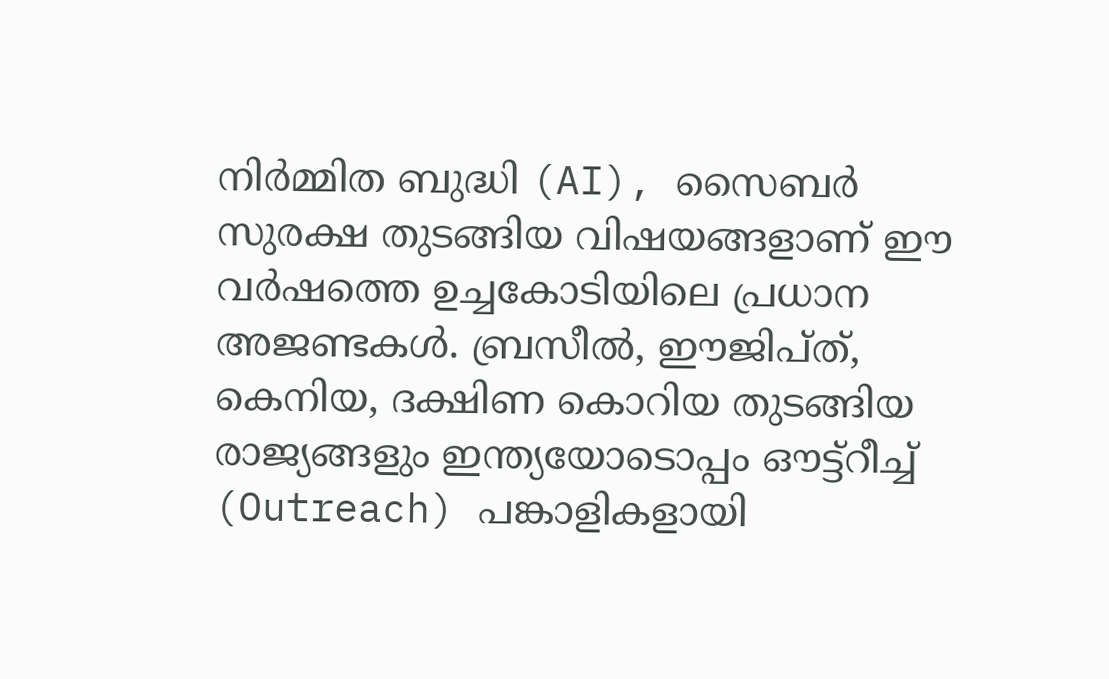നിർമ്മിത ബുദ്ധി (AI), സൈബർ സുരക്ഷ തുടങ്ങിയ വിഷയങ്ങളാണ് ഈ വർഷത്തെ ഉച്ചകോടിയിലെ പ്രധാന അജണ്ടകൾ. ബ്രസീൽ, ഈജിപ്ത്, കെനിയ, ദക്ഷിണ കൊറിയ തുടങ്ങിയ രാജ്യങ്ങളും ഇന്ത്യയോടൊപ്പം ഔട്ട്റീച്ച് (Outreach) പങ്കാളികളായി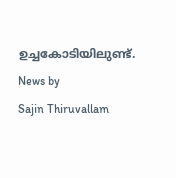ഉച്ചകോടിയിലുണ്ട്.
News by
Sajin Thiruvallam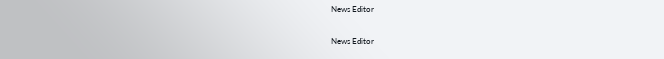News Editor

News Editor